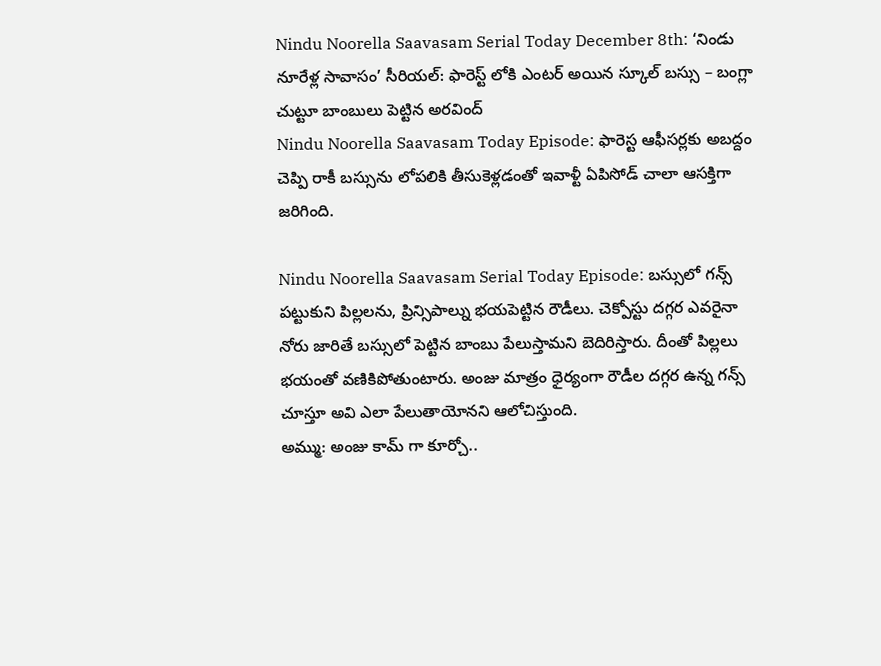Nindu Noorella Saavasam Serial Today December 8th: ‘నిండు నూరేళ్ల సావాసం’ సీరియల్: ఫారెస్ట్ లోకి ఎంటర్ అయిన స్కూల్ బస్సు – బంగ్లా చుట్టూ బాంబులు పెట్టిన అరవింద్
Nindu Noorella Saavasam Today Episode: ఫారెస్ట ఆఫీసర్లకు అబద్దం చెప్పి రాకీ బస్సును లోపలికి తీసుకెళ్లడంతో ఇవాళ్టీ ఏపిసోడ్ చాలా ఆసక్తిగా జరిగింది.

Nindu Noorella Saavasam Serial Today Episode: బస్సులో గన్స్ పట్టుకుని పిల్లలను, ప్రిన్సిపాల్ను భయపెట్టిన రౌడీలు. చెక్పోస్టు దగ్గర ఎవరైనా నోరు జారితే బస్సులో పెట్టిన బాంబు పేలుస్తామని బెదిరిస్తారు. దీంతో పిల్లలు భయంతో వణికిపోతుంటారు. అంజు మాత్రం ధైర్యంగా రౌడీల దగ్గర ఉన్న గన్స్ చూస్తూ అవి ఎలా పేలుతాయోనని ఆలోచిస్తుంది.
అమ్ము: అంజు కామ్ గా కూర్చో..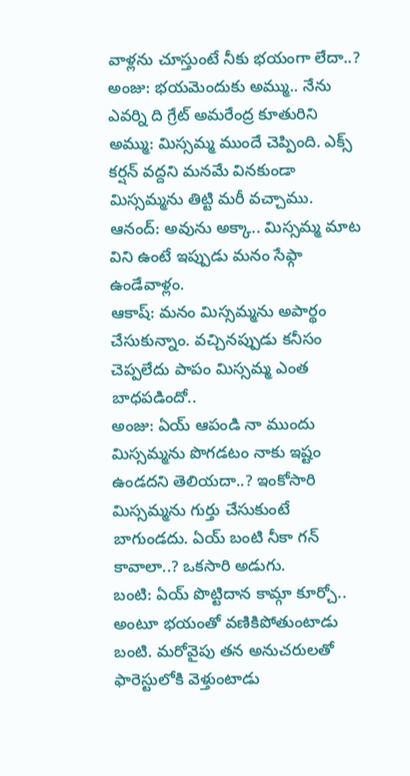వాళ్లను చూస్తుంటే నీకు భయంగా లేదా..?
అంజు: భయమెందుకు అమ్ము.. నేను ఎవర్ని ది గ్రేట్ అమరేంద్ర కూతురిని
అమ్ము: మిస్సమ్మ ముందే చెప్పింది. ఎక్స్ కర్షన్ వద్దని మనమే వినకుండా మిస్సమ్మను తిట్టి మరీ వచ్చాము.
ఆనంద్: అవును అక్కా.. మిస్సమ్మ మాట విని ఉంటే ఇప్పుడు మనం సేఫ్గా ఉండేవాళ్లం.
ఆకాష్: మనం మిస్సమ్మను అపార్థం చేసుకున్నాం. వచ్చినప్పుడు కనీసం చెప్పలేదు పాపం మిస్సమ్మ ఎంత బాధపడిందో..
అంజు: ఏయ్ ఆపండి నా ముందు మిస్సమ్మను పొగడటం నాకు ఇష్టం ఉండదని తెలియదా..? ఇంకోసారి మిస్సమ్మను గుర్తు చేసుకుంటే బాగుండదు. ఏయ్ బంటి నీకా గన్ కావాలా..? ఒకసారి అడుగు.
బంటి: ఏయ్ పొట్టిదాన కామ్గా కూర్చో..
అంటూ భయంతో వణికిపోతుంటాడు బంటి. మరోవైపు తన అనుచరులతో ఫారెస్టులోకి వెళ్తుంటాడు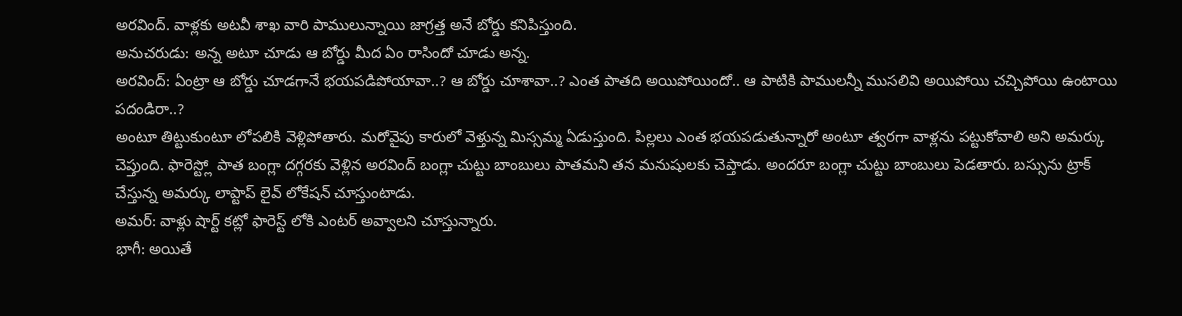అరవింద్. వాళ్లకు అటవీ శాఖ వారి పాములున్నాయి జాగ్రత్త అనే బోర్డు కనిపిస్తుంది.
అనుచరుడు: అన్న అటూ చూడు ఆ బోర్డు మీద ఏం రాసిందో చూడు అన్న.
అరవింద్: ఏంట్రా ఆ బోర్డు చూడగానే భయపడిపోయావా..? ఆ బోర్డు చూశావా..? ఎంత పాతది అయిపోయిందో.. ఆ పాటికి పాములన్నీ ముసలివి అయిపోయి చచ్చిపోయి ఉంటాయి పదండిరా..?
అంటూ తిట్టుకుంటూ లోపలికి వెళ్లిపోతారు. మరోవైపు కారులో వెళ్తున్న మిస్సమ్మ ఏడుస్తుంది. పిల్లలు ఎంత భయపడుతున్నారో అంటూ త్వరగా వాళ్లను పట్టుకోవాలి అని అమర్కు చెప్తుంది. ఫారెస్ట్లో పాత బంగ్లా దగ్గరకు వెళ్లిన అరవింద్ బంగ్లా చుట్టు బాంబులు పాతమని తన మనుషులకు చెప్తాడు. అందరూ బంగ్లా చుట్టు బాంబులు పెడతారు. బస్సును ట్రాక్ చేస్తున్న అమర్కు లాప్టాప్ లైవ్ లోకేషన్ చూస్తుంటాడు.
అమర్: వాళ్లు షార్ట్ కట్లో ఫారెస్ట్ లోకి ఎంటర్ అవ్వాలని చూస్తున్నారు.
భాగీ: అయితే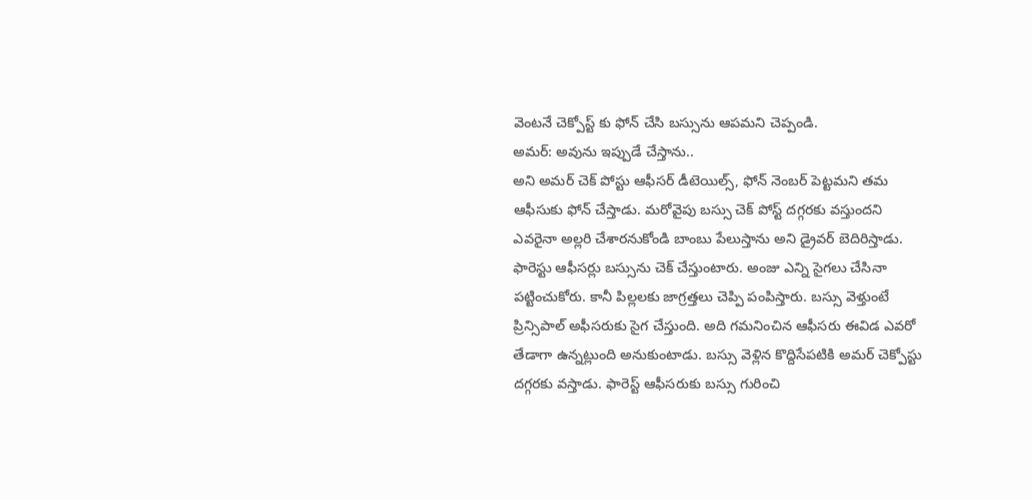వెంటనే చెక్పోస్ట్ కు ఫోన్ చేసి బస్సును ఆపమని చెప్పండి.
అమర్: అవును ఇప్పుడే చేస్తాను..
అని అమర్ చెక్ పోస్టు ఆఫీసర్ డీటెయిల్స్, ఫోన్ నెంబర్ పెట్టమని తమ ఆఫీసుకు ఫోన్ చేస్తాడు. మరోవైపు బస్సు చెక్ పోస్ట్ దగ్గరకు వస్తుందని ఎవరైనా అల్లరి చేశారనుకోండి బాంబు పేలుస్తాను అని డ్రైవర్ బెదిరిస్తాడు. ఫారెస్టు ఆఫీసర్లు బస్సును చెక్ చేస్తుంటారు. అంజు ఎన్ని సైగలు చేసినా పట్టించుకోరు. కానీ పిల్లలకు జాగ్రత్తలు చెప్పి పంపిస్తారు. బస్సు వెళ్తుంటే ప్రిన్సిపాల్ అఫీసరుకు సైగ చేస్తుంది. అది గమనించిన ఆఫీసరు ఈవిడ ఎవరో తేడాగా ఉన్నట్లుంది అనుకుంటాడు. బస్సు వెళ్లిన కొద్దిసేపటికి అమర్ చెక్పోస్టు దగ్గరకు వస్తాడు. ఫారెస్ట్ ఆఫీసరుకు బస్సు గురించి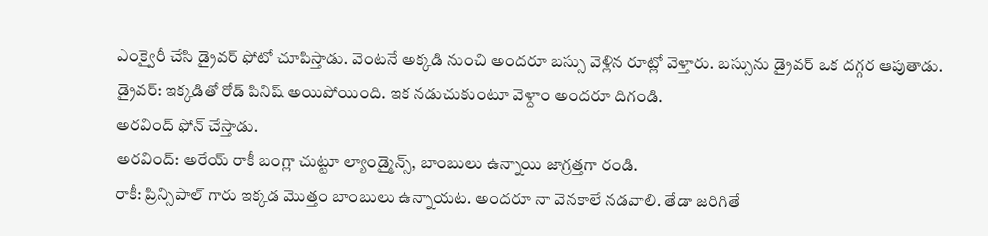ఎంక్వైరీ చేసి డ్రైవర్ ఫోటో చూపిస్తాడు. వెంటనే అక్కడి నుంచి అందరూ బస్సు వెళ్లిన రూట్లో వెళ్తారు. బస్సును డ్రైవర్ ఒక దగ్గర ఆపుతాడు.
డ్రైవర్: ఇక్కడితో రోడ్ పినిష్ అయిపోయింది. ఇక నడుచుకుంటూ వెళ్దాం అందరూ దిగండి.
అరవింద్ ఫోన్ చేస్తాడు.
అరవింద్: అరేయ్ రాకీ బంగ్లా చుట్టూ ల్యాండ్మైన్స్, బాంబులు ఉన్నాయి జాగ్రత్తగా రండి.
రాకీ: ప్రిన్సిపాల్ గారు ఇక్కడ మొత్తం బాంబులు ఉన్నాయట. అందరూ నా వెనకాలే నడవాలి. తేడా జరిగితే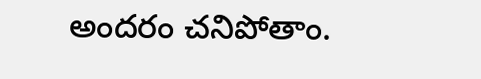అందరం చనిపోతాం.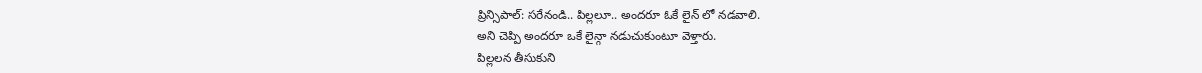ప్రిన్సిపాల్: సరేనండి.. పిల్లలూ.. అందరూ ఓకే లైన్ లో నడవాలి.
అని చెప్పి అందరూ ఒకే లైన్గా నడుచుకుంటూ వెళ్తారు.
పిల్లలన తీసుకుని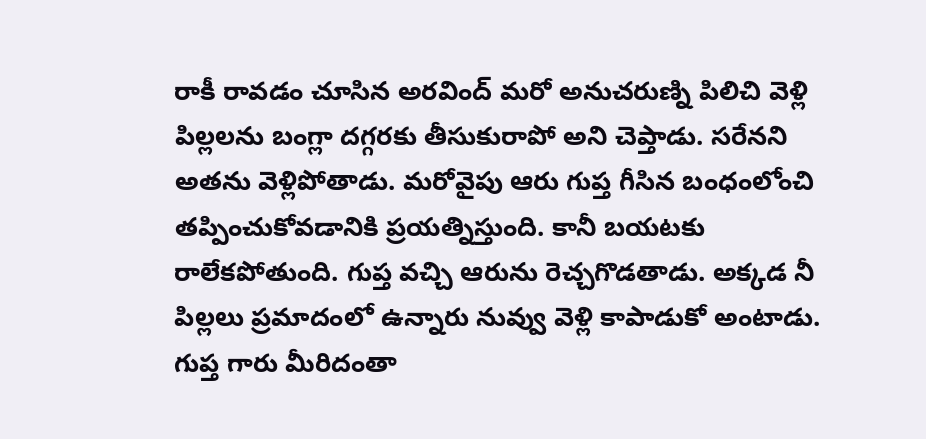రాకీ రావడం చూసిన అరవింద్ మరో అనుచరుణ్ని పిలిచి వెళ్లి పిల్లలను బంగ్లా దగ్గరకు తీసుకురాపో అని చెప్తాడు. సరేనని అతను వెళ్లిపోతాడు. మరోవైపు ఆరు గుప్త గీసిన బంధంలోంచి తప్పించుకోవడానికి ప్రయత్నిస్తుంది. కానీ బయటకు రాలేకపోతుంది. గుప్త వచ్చి ఆరును రెచ్చగొడతాడు. అక్కడ నీ పిల్లలు ప్రమాదంలో ఉన్నారు నువ్వు వెళ్లి కాపాడుకో అంటాడు. గుప్త గారు మీరిదంతా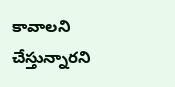కావాలని చేస్తున్నారని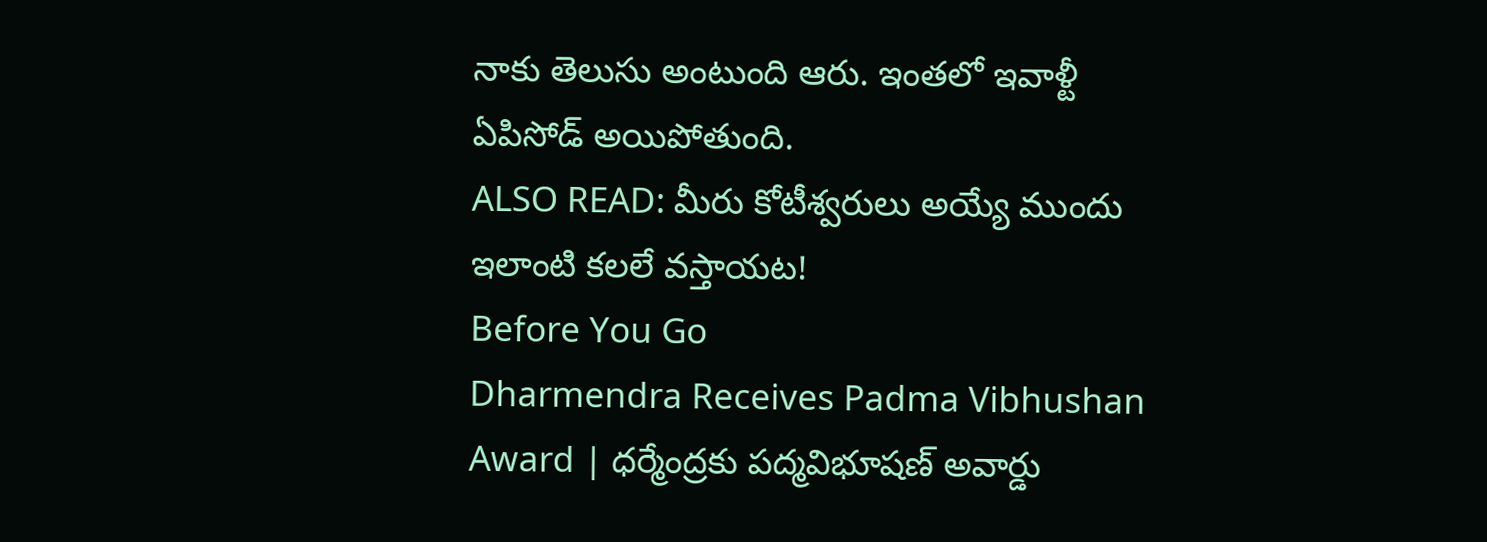నాకు తెలుసు అంటుంది ఆరు. ఇంతలో ఇవాళ్టీ ఏపిసోడ్ అయిపోతుంది.
ALSO READ: మీరు కోటీశ్వరులు అయ్యే ముందు ఇలాంటి కలలే వస్తాయట!
Before You Go
Dharmendra Receives Padma Vibhushan Award | ధర్మేంద్రకు పద్మవిభూషణ్ అవార్డు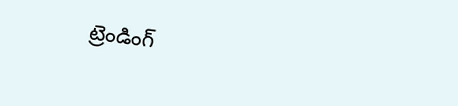ట్రెండింగ్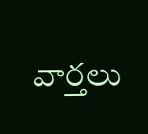వార్తలు